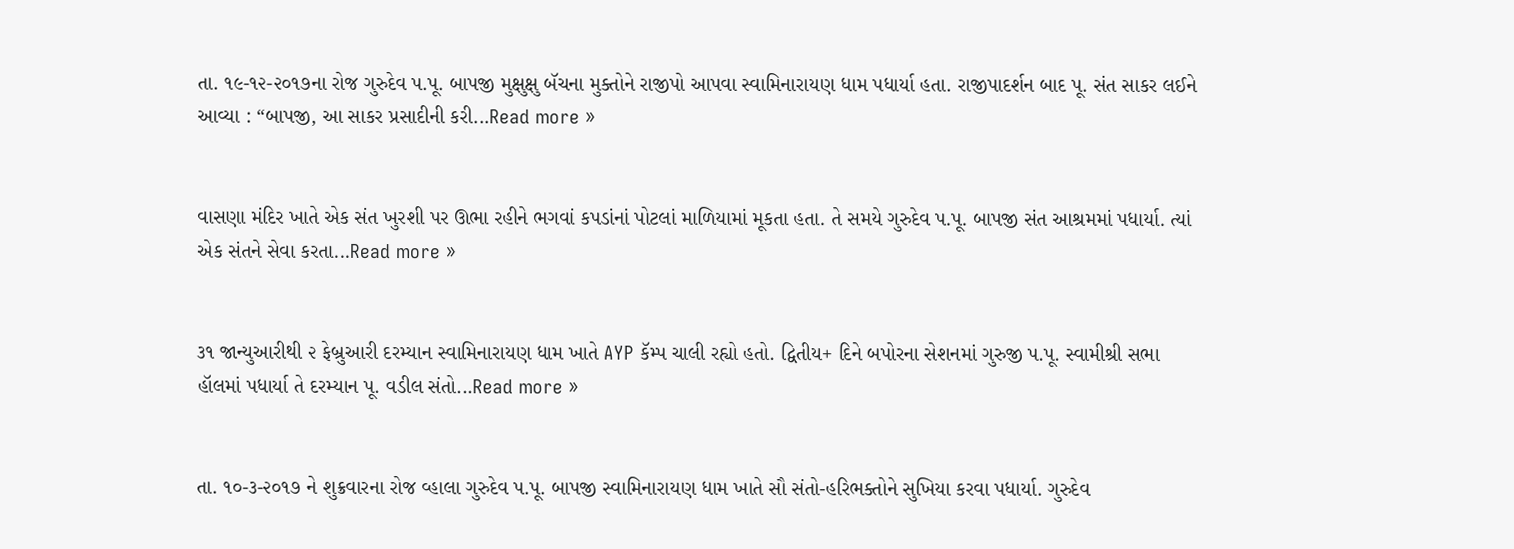તા. ૧૯-૧૨-૨૦૧૭ના રોજ ગુરુદેવ પ.પૂ. બાપજી મુક્ષુક્ષુ બૅચના મુક્તોને રાજીપો આપવા સ્વામિનારાયણ ધામ પધાર્યા હતા. રાજીપાદર્શન બાદ પૂ. સંત સાકર લઈને આવ્યા : “બાપજી, આ સાકર પ્રસાદીની કરી...Read more »


વાસણા મંદિર ખાતે એક સંત ખુરશી પર ઊભા રહીને ભગવાં કપડાંનાં પોટલાં માળિયામાં મૂકતા હતા. તે સમયે ગુરુદેવ પ.પૂ. બાપજી સંત આશ્રમમાં પધાર્યા. ત્યાં એક સંતને સેવા કરતા...Read more »


૩૧ જાન્યુઆરીથી ૨ ફેબ્રુઆરી દરમ્યાન સ્વામિનારાયણ ધામ ખાતે AYP કૅમ્પ ચાલી રહ્યો હતો. દ્વિતીય+ દિને બપોરના સેશનમાં ગુરુજી પ.પૂ. સ્વામીશ્રી સભા હૉલમાં પધાર્યા તે દરમ્યાન પૂ. વડીલ સંતો...Read more »


તા. ૧૦-૩-૨૦૧૭ ને શુક્રવારના રોજ વ્હાલા ગુરુદેવ પ.પૂ. બાપજી સ્વામિનારાયણ ધામ ખાતે સૌ સંતો-હરિભક્તોને સુખિયા કરવા પધાર્યા. ગુરુદેવ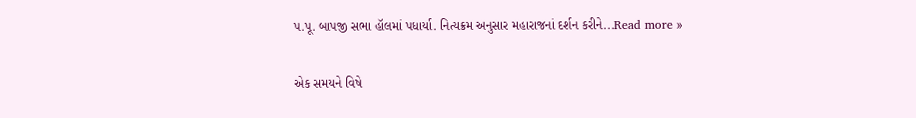પ.પૂ. બાપજી સભા હૉલમાં પધાર્યા. નિત્યક્રમ અનુસાર મહારાજનાં દર્શન કરીને...Read more »


એક સમયને વિષે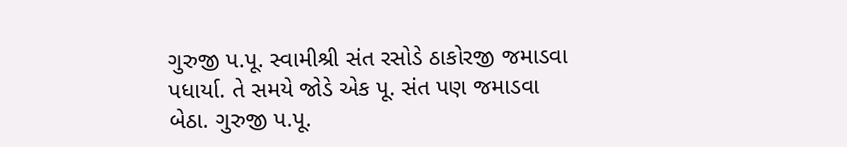ગુરુજી પ.પૂ. સ્વામીશ્રી સંત રસોડે ઠાકોરજી જમાડવા પધાર્યા. તે સમયે જોડે એક પૂ. સંત પણ જમાડવા બેઠા. ગુરુજી પ.પૂ.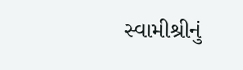સ્વામીશ્રીનું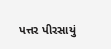પત્તર પીરસાયું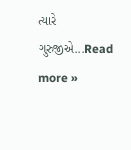ત્યારે ગુરુજીએ...Read more »